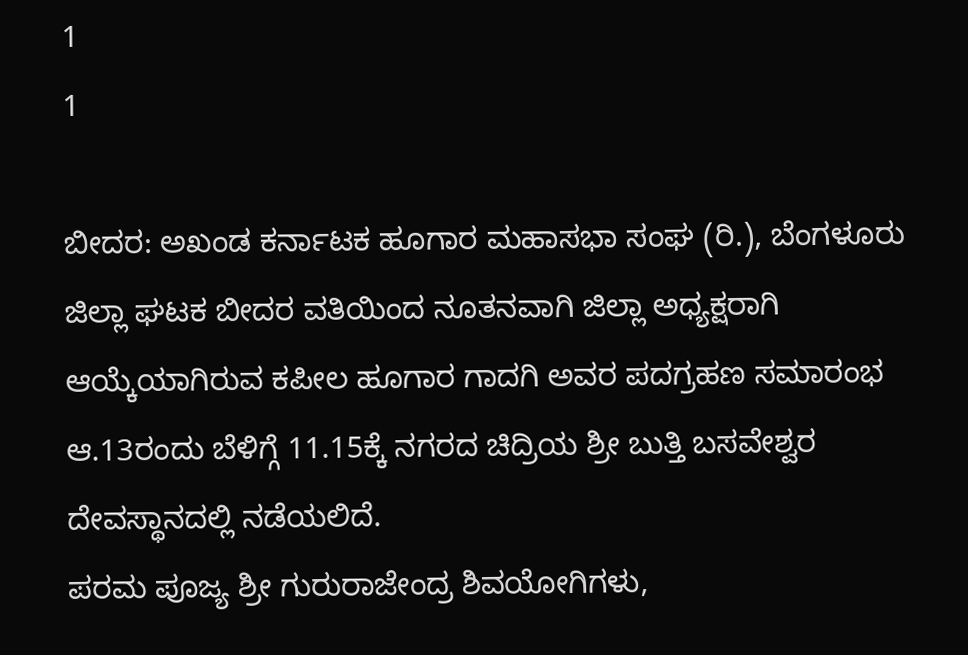1
1

ಬೀದರ: ಅಖಂಡ ಕರ್ನಾಟಕ ಹೂಗಾರ ಮಹಾಸಭಾ ಸಂಘ (ರಿ.), ಬೆಂಗಳೂರು ಜಿಲ್ಲಾ ಘಟಕ ಬೀದರ ವತಿಯಿಂದ ನೂತನವಾಗಿ ಜಿಲ್ಲಾ ಅಧ್ಯಕ್ಷರಾಗಿ ಆಯ್ಕೆಯಾಗಿರುವ ಕಪೀಲ ಹೂಗಾರ ಗಾದಗಿ ಅವರ ಪದಗ್ರಹಣ ಸಮಾರಂಭ ಆ.13ರಂದು ಬೆಳಿಗ್ಗೆ 11.15ಕ್ಕೆ ನಗರದ ಚಿದ್ರಿಯ ಶ್ರೀ ಬುತ್ತಿ ಬಸವೇಶ್ವರ ದೇವಸ್ಥಾನದಲ್ಲಿ ನಡೆಯಲಿದೆ.
ಪರಮ ಪೂಜ್ಯ ಶ್ರೀ ಗುರುರಾಜೇಂದ್ರ ಶಿವಯೋಗಿಗಳು,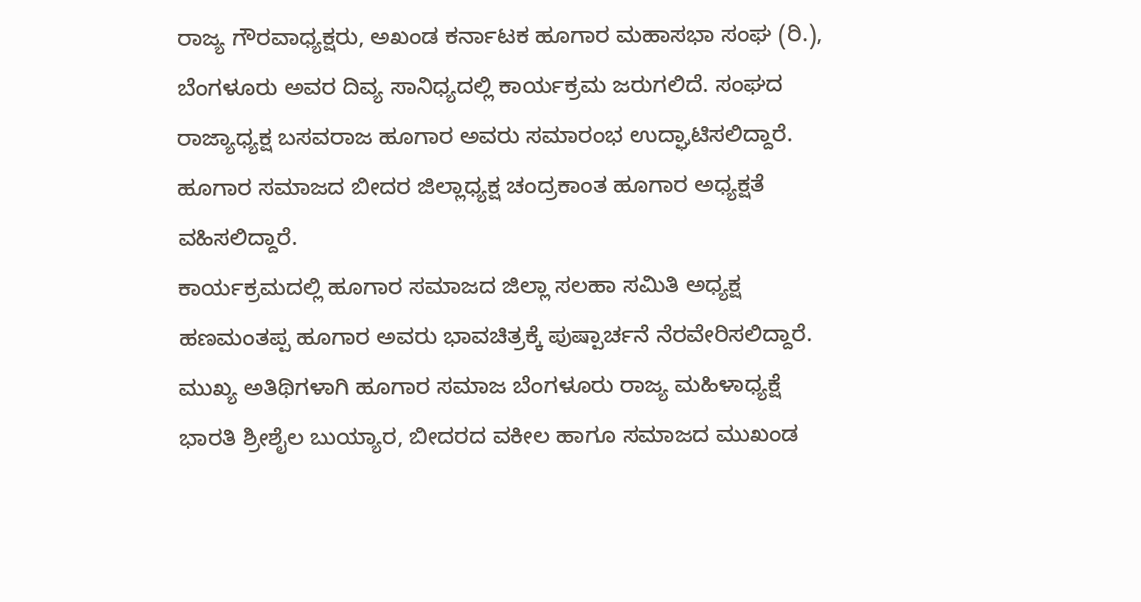ರಾಜ್ಯ ಗೌರವಾಧ್ಯಕ್ಷರು, ಅಖಂಡ ಕರ್ನಾಟಕ ಹೂಗಾರ ಮಹಾಸಭಾ ಸಂಘ (ರಿ.), ಬೆಂಗಳೂರು ಅವರ ದಿವ್ಯ ಸಾನಿಧ್ಯದಲ್ಲಿ ಕಾರ್ಯಕ್ರಮ ಜರುಗಲಿದೆ. ಸಂಘದ ರಾಜ್ಯಾಧ್ಯಕ್ಷ ಬಸವರಾಜ ಹೂಗಾರ ಅವರು ಸಮಾರಂಭ ಉದ್ಘಾಟಿಸಲಿದ್ದಾರೆ. ಹೂಗಾರ ಸಮಾಜದ ಬೀದರ ಜಿಲ್ಲಾಧ್ಯಕ್ಷ ಚಂದ್ರಕಾಂತ ಹೂಗಾರ ಅಧ್ಯಕ್ಷತೆ ವಹಿಸಲಿದ್ದಾರೆ.
ಕಾರ್ಯಕ್ರಮದಲ್ಲಿ ಹೂಗಾರ ಸಮಾಜದ ಜಿಲ್ಲಾ ಸಲಹಾ ಸಮಿತಿ ಅಧ್ಯಕ್ಷ ಹಣಮಂತಪ್ಪ ಹೂಗಾರ ಅವರು ಭಾವಚಿತ್ರಕ್ಕೆ ಪುಷ್ಪಾರ್ಚನೆ ನೆರವೇರಿಸಲಿದ್ದಾರೆ.
ಮುಖ್ಯ ಅತಿಥಿಗಳಾಗಿ ಹೂಗಾರ ಸಮಾಜ ಬೆಂಗಳೂರು ರಾಜ್ಯ ಮಹಿಳಾಧ್ಯಕ್ಷೆ ಭಾರತಿ ಶ್ರೀಶೈಲ ಬುಯ್ಯಾರ, ಬೀದರದ ವಕೀಲ ಹಾಗೂ ಸಮಾಜದ ಮುಖಂಡ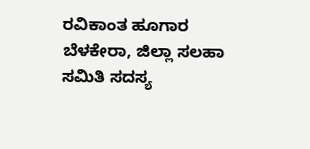ರವಿಕಾಂತ ಹೂಗಾರ ಬೆಳಕೇರಾ, ಜಿಲ್ಲಾ ಸಲಹಾ ಸಮಿತಿ ಸದಸ್ಯ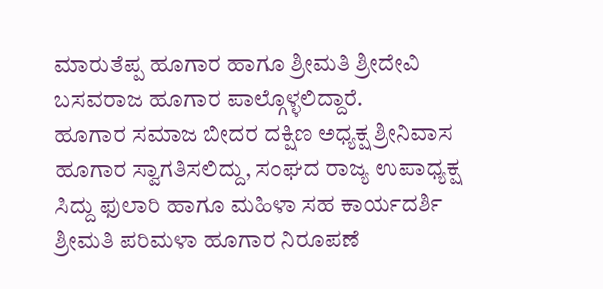ಮಾರುತೆಪ್ಪ ಹೂಗಾರ ಹಾಗೂ ಶ್ರೀಮತಿ ಶ್ರೀದೇವಿ ಬಸವರಾಜ ಹೂಗಾರ ಪಾಲ್ಗೊಳ್ಳಲಿದ್ದಾರೆ.
ಹೂಗಾರ ಸಮಾಜ ಬೀದರ ದಕ್ಷಿಣ ಅಧ್ಯಕ್ಷ ಶ್ರೀನಿವಾಸ ಹೂಗಾರ ಸ್ವಾಗತಿಸಲಿದ್ದು, ಸಂಘದ ರಾಜ್ಯ ಉಪಾಧ್ಯಕ್ಷ ಸಿದ್ದು ಫುಲಾರಿ ಹಾಗೂ ಮಹಿಳಾ ಸಹ ಕಾರ್ಯದರ್ಶಿ ಶ್ರೀಮತಿ ಪರಿಮಳಾ ಹೂಗಾರ ನಿರೂಪಣೆ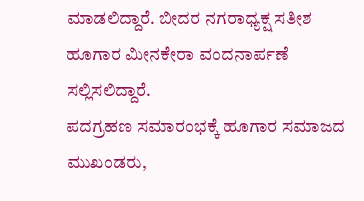ಮಾಡಲಿದ್ದಾರೆ. ಬೀದರ ನಗರಾಧ್ಯಕ್ಷ ಸತೀಶ ಹೂಗಾರ ಮೀನಕೇರಾ ವಂದನಾರ್ಪಣೆ ಸಲ್ಲಿಸಲಿದ್ದಾರೆ.
ಪದಗ್ರಹಣ ಸಮಾರಂಭಕ್ಕೆ ಹೂಗಾರ ಸಮಾಜದ ಮುಖಂಡರು,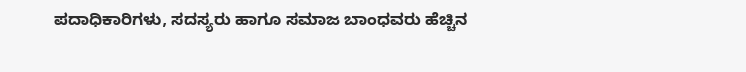ಪದಾಧಿಕಾರಿಗಳು, ಸದಸ್ಯರು ಹಾಗೂ ಸಮಾಜ ಬಾಂಧವರು ಹೆಚ್ಚಿನ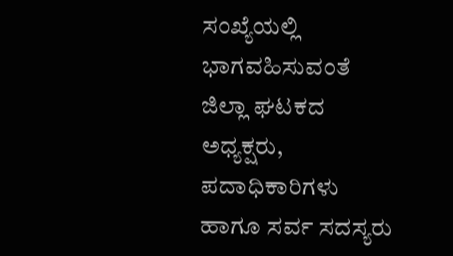ಸಂಖ್ಯೆಯಲ್ಲಿ ಭಾಗವಹಿಸುವಂತೆ ಜಿಲ್ಲಾ ಘಟಕದ ಅಧ್ಯಕ್ಷರು, ಪದಾಧಿಕಾರಿಗಳು ಹಾಗೂ ಸರ್ವ ಸದಸ್ಯರು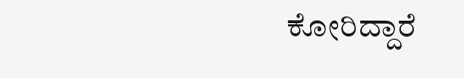ಕೋರಿದ್ದಾರೆ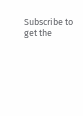Subscribe to get the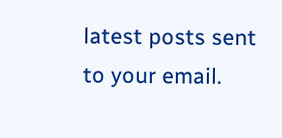latest posts sent to your email.